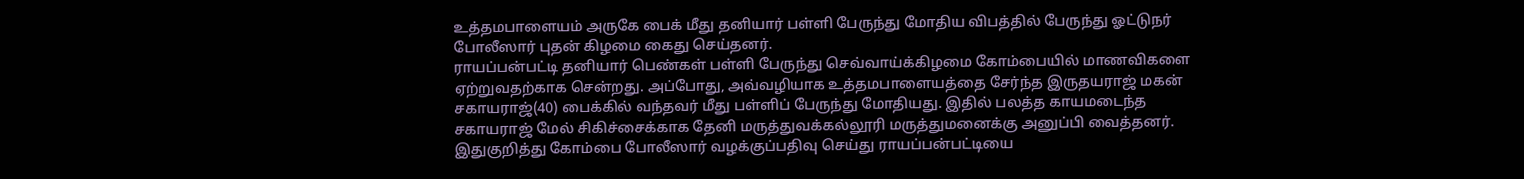உத்தமபாளையம் அருகே பைக் மீது தனியார் பள்ளி பேருந்து மோதிய விபத்தில் பேருந்து ஓட்டுநர் போலீஸார் புதன் கிழமை கைது செய்தனர்.
ராயப்பன்பட்டி தனியார் பெண்கள் பள்ளி பேருந்து செவ்வாய்க்கிழமை கோம்பையில் மாணவிகளை ஏற்றுவதற்காக சென்றது. அப்போது, அவ்வழியாக உத்தமபாளையத்தை சேர்ந்த இருதயராஜ் மகன் சகாயராஜ்(40) பைக்கில் வந்தவர் மீது பள்ளிப் பேருந்து மோதியது. இதில் பலத்த காயமடைந்த சகாயராஜ் மேல் சிகிச்சைக்காக தேனி மருத்துவக்கல்லூரி மருத்துமனைக்கு அனுப்பி வைத்தனர். இதுகுறித்து கோம்பை போலீஸார் வழக்குப்பதிவு செய்து ராயப்பன்பட்டியை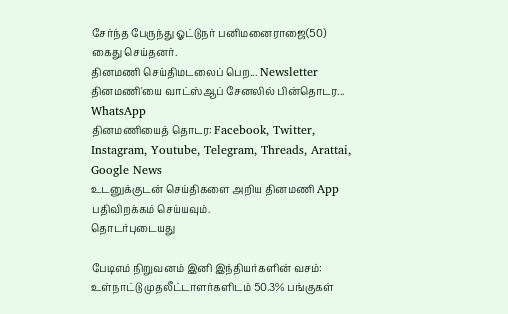சேர்ந்த பேருந்து ஓட்டுநர் பனிமனைராஜை(50) கைது செய்தனர்.
தினமணி செய்திமடலைப் பெற... Newsletter
தினமணி'யை வாட்ஸ்ஆப் சேனலில் பின்தொடர... WhatsApp
தினமணியைத் தொடர: Facebook, Twitter, Instagram, Youtube, Telegram, Threads, Arattai, Google News
உடனுக்குடன் செய்திகளை அறிய தினமணி App பதிவிறக்கம் செய்யவும்.
தொடர்புடையது

பேடிஎம் நிறுவனம் இனி இந்தியர்களின் வசம்: உள்நாட்டு முதலீட்டாளர்களிடம் 50.3% பங்குகள்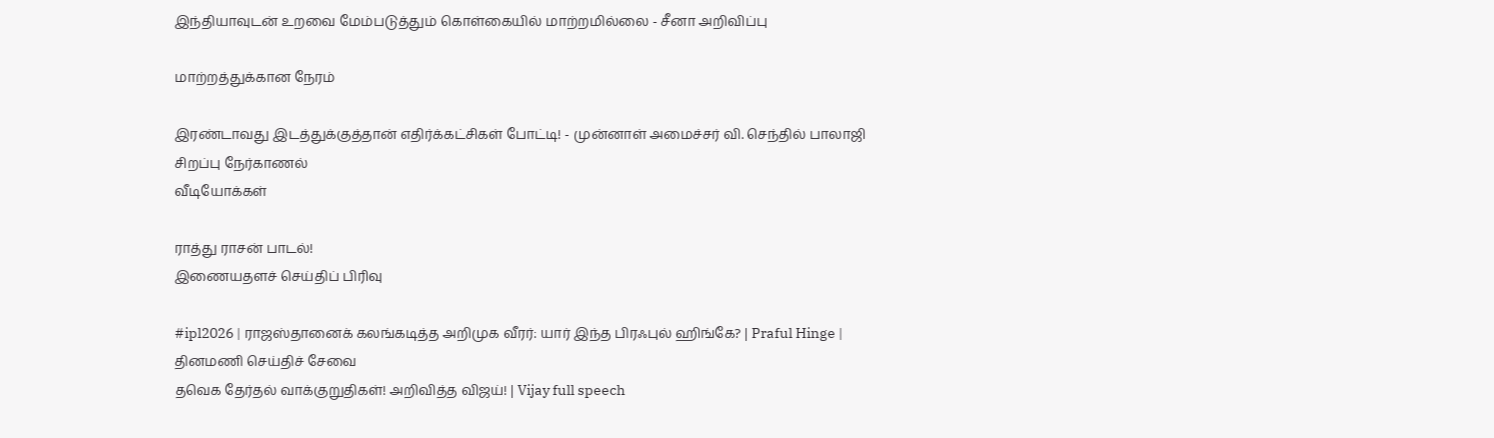இந்தியாவுடன் உறவை மேம்படுத்தும் கொள்கையில் மாற்றமில்லை - சீனா அறிவிப்பு

மாற்றத்துக்கான நேரம்

இரண்டாவது இடத்துக்குத்தான் எதிர்க்கட்சிகள் போட்டி! - முன்னாள் அமைச்சர் வி. செந்தில் பாலாஜி சிறப்பு நேர்காணல்
வீடியோக்கள்

ராத்து ராசன் பாடல்!
இணையதளச் செய்திப் பிரிவு

#ipl2026 | ராஜஸ்தானைக் கலங்கடித்த அறிமுக வீரர்: யார் இந்த பிரஃபுல் ஹிங்கே? | Praful Hinge |
தினமணி செய்திச் சேவை
தவெக தேர்தல் வாக்குறுதிகள்! அறிவித்த விஜய்! | Vijay full speech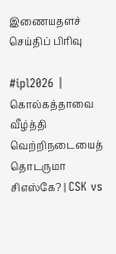இணையதளச் செய்திப் பிரிவு

#ipl2026 | கொல்கத்தாவை வீழ்த்தி வெற்றிநடையைத் தொடருமா சிஎஸ்கே? | CSK vs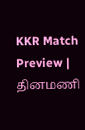KKR Match Preview |
தினமணி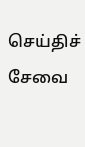செய்திச் சேவை